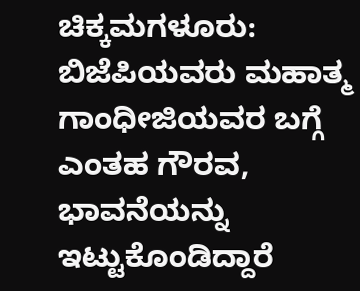ಚಿಕ್ಕಮಗಳೂರು: ಬಿಜೆಪಿಯವರು ಮಹಾತ್ಮ ಗಾಂಧೀಜಿಯವರ ಬಗ್ಗೆ ಎಂತಹ ಗೌರವ, ಭಾವನೆಯನ್ನು ಇಟ್ಟುಕೊಂಡಿದ್ದಾರೆ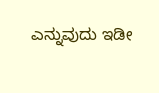ಎನ್ನುವುದು ಇಡೀ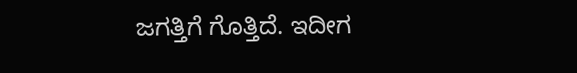ಜಗತ್ತಿಗೆ ಗೊತ್ತಿದೆ. ಇದೀಗ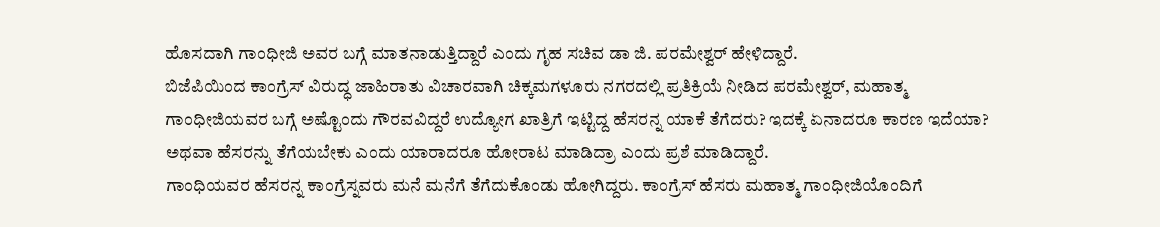ಹೊಸದಾಗಿ ಗಾಂಧೀಜಿ ಅವರ ಬಗ್ಗೆ ಮಾತನಾಡುತ್ತಿದ್ದಾರೆ ಎಂದು ಗೃಹ ಸಚಿವ ಡಾ ಜಿ. ಪರಮೇಶ್ವರ್ ಹೇಳಿದ್ದಾರೆ.
ಬಿಜೆಪಿಯಿಂದ ಕಾಂಗ್ರೆಸ್ ವಿರುದ್ಧ ಜಾಹಿರಾತು ವಿಚಾರವಾಗಿ ಚಿಕ್ಕಮಗಳೂರು ನಗರದಲ್ಲಿ ಪ್ರತಿಕ್ರಿಯೆ ನೀಡಿದ ಪರಮೇಶ್ವರ್, ಮಹಾತ್ಮ ಗಾಂಧೀಜಿಯವರ ಬಗ್ಗೆ ಅಷ್ಟೊಂದು ಗೌರವವಿದ್ದರೆ ಉದ್ಯೋಗ ಖಾತ್ರಿಗೆ ಇಟ್ಟಿದ್ದ ಹೆಸರನ್ನ ಯಾಕೆ ತೆಗೆದರು? ಇದಕ್ಕೆ ಏನಾದರೂ ಕಾರಣ ಇದೆಯಾ? ಅಥವಾ ಹೆಸರನ್ನು ತೆಗೆಯಬೇಕು ಎಂದು ಯಾರಾದರೂ ಹೋರಾಟ ಮಾಡಿದ್ರಾ ಎಂದು ಪ್ರಶೆ ಮಾಡಿದ್ದಾರೆ.
ಗಾಂಧಿಯವರ ಹೆಸರನ್ನ ಕಾಂಗ್ರೆಸ್ನವರು ಮನೆ ಮನೆಗೆ ತೆಗೆದುಕೊಂಡು ಹೋಗಿದ್ದರು. ಕಾಂಗ್ರೆಸ್ ಹೆಸರು ಮಹಾತ್ಮ ಗಾಂಧೀಜಿಯೊಂದಿಗೆ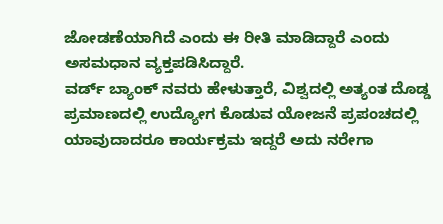ಜೋಡಣೆಯಾಗಿದೆ ಎಂದು ಈ ರೀತಿ ಮಾಡಿದ್ದಾರೆ ಎಂದು ಅಸಮಧಾನ ವ್ಯಕ್ತಪಡಿಸಿದ್ದಾರೆ.
ವರ್ಡ್ ಬ್ಯಾಂಕ್ ನವರು ಹೇಳುತ್ತಾರೆ, ವಿಶ್ವದಲ್ಲಿ ಅತ್ಯಂತ ದೊಡ್ಡ ಪ್ರಮಾಣದಲ್ಲಿ ಉದ್ಯೋಗ ಕೊಡುವ ಯೋಜನೆ ಪ್ರಪಂಚದಲ್ಲಿ ಯಾವುದಾದರೂ ಕಾರ್ಯಕ್ರಮ ಇದ್ದರೆ ಅದು ನರೇಗಾ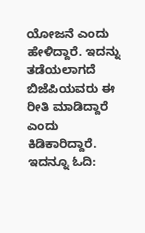ಯೋಜನೆ ಎಂದು ಹೇಳಿದ್ದಾರೆ. ಇದನ್ನು ತಡೆಯಲಾಗದೆ ಬಿಜೆಪಿಯವರು ಈ ರೀತಿ ಮಾಡಿದ್ದಾರೆ ಎಂದು ಕಿಡಿಕಾರಿದ್ದಾರೆ.
ಇದನ್ನೂ ಓದಿ: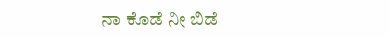ನಾ ಕೊಡೆ ನೀ ಬಿಡೆ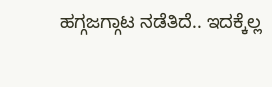ಹಗ್ಗಜಗ್ಗಾಟ ನಡೆತಿದೆ.. ಇದಕ್ಕೆಲ್ಲ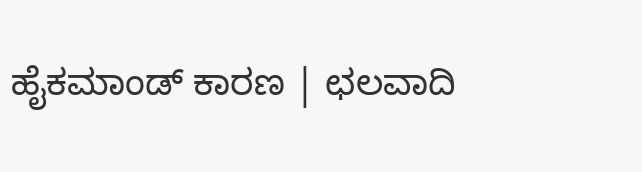ಹೈಕಮಾಂಡ್ ಕಾರಣ | ಛಲವಾದಿ